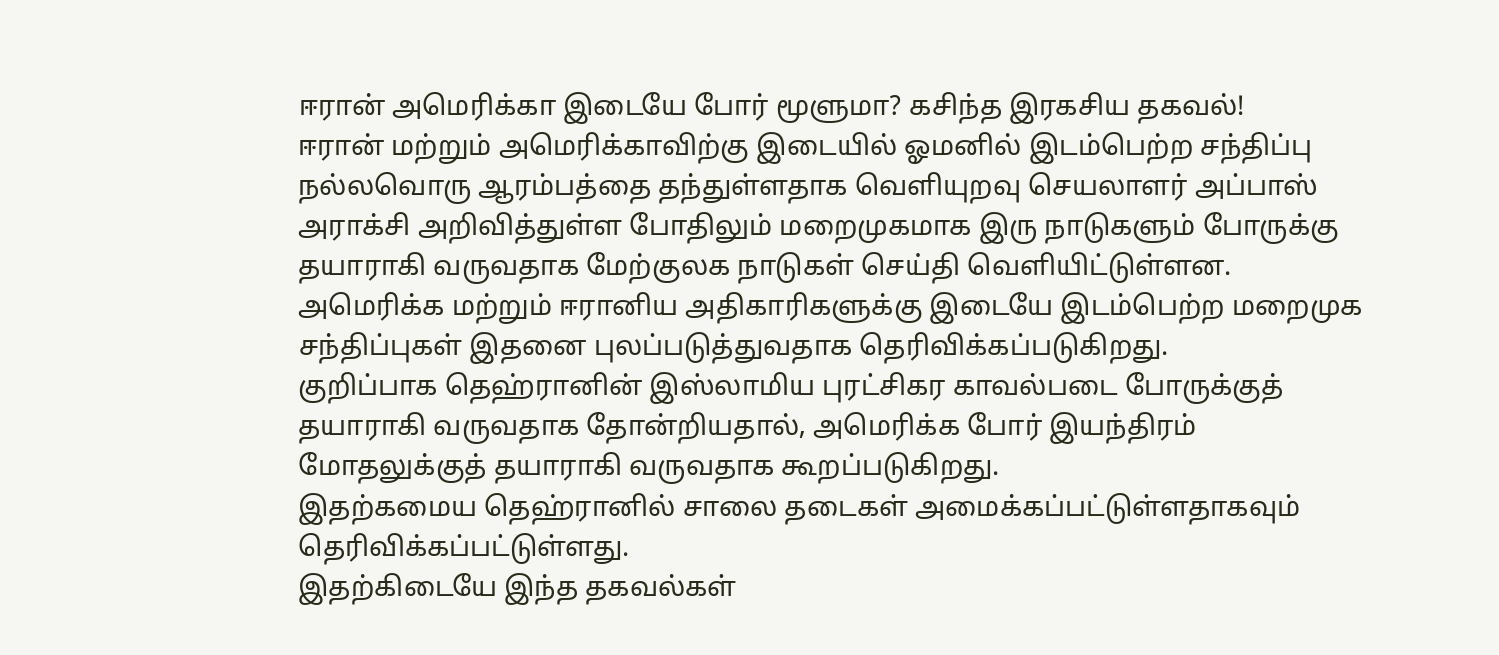ஈரான் அமெரிக்கா இடையே போர் மூளுமா? கசிந்த இரகசிய தகவல்!
ஈரான் மற்றும் அமெரிக்காவிற்கு இடையில் ஓமனில் இடம்பெற்ற சந்திப்பு நல்லவொரு ஆரம்பத்தை தந்துள்ளதாக வெளியுறவு செயலாளர் அப்பாஸ் அராக்சி அறிவித்துள்ள போதிலும் மறைமுகமாக இரு நாடுகளும் போருக்கு தயாராகி வருவதாக மேற்குலக நாடுகள் செய்தி வெளியிட்டுள்ளன.
அமெரிக்க மற்றும் ஈரானிய அதிகாரிகளுக்கு இடையே இடம்பெற்ற மறைமுக சந்திப்புகள் இதனை புலப்படுத்துவதாக தெரிவிக்கப்படுகிறது.
குறிப்பாக தெஹ்ரானின் இஸ்லாமிய புரட்சிகர காவல்படை போருக்குத் தயாராகி வருவதாக தோன்றியதால், அமெரிக்க போர் இயந்திரம் மோதலுக்குத் தயாராகி வருவதாக கூறப்படுகிறது.
இதற்கமைய தெஹ்ரானில் சாலை தடைகள் அமைக்கப்பட்டுள்ளதாகவும் தெரிவிக்கப்பட்டுள்ளது.
இதற்கிடையே இந்த தகவல்கள்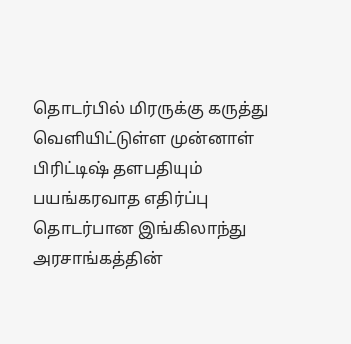தொடர்பில் மிரருக்கு கருத்து வெளியிட்டுள்ள முன்னாள் பிரிட்டிஷ் தளபதியும் பயங்கரவாத எதிர்ப்பு தொடர்பான இங்கிலாந்து அரசாங்கத்தின்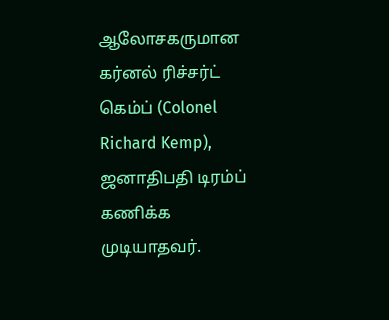ஆலோசகருமான கர்னல் ரிச்சர்ட் கெம்ப் (Colonel Richard Kemp), ஜனாதிபதி டிரம்ப் கணிக்க முடியாதவர்.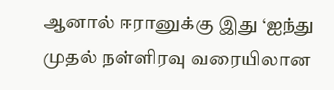ஆனால் ஈரானுக்கு இது ‘ஐந்து முதல் நள்ளிரவு வரையிலான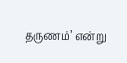தருணம்’ என்று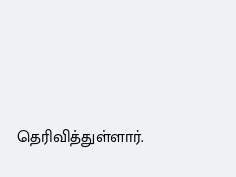தெரிவித்துள்ளார்.